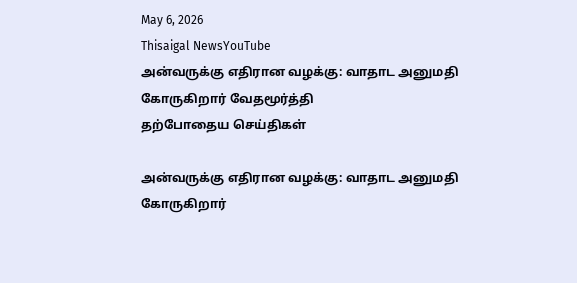May 6, 2026
Thisaigal NewsYouTube
அன்வருக்கு எதிரான வழக்கு: வாதாட அனுமதி கோருகிறார் வேதமூர்த்தி
தற்போதைய செய்திகள்

அன்வருக்கு எதிரான வழக்கு: வாதாட அனுமதி கோருகிறார்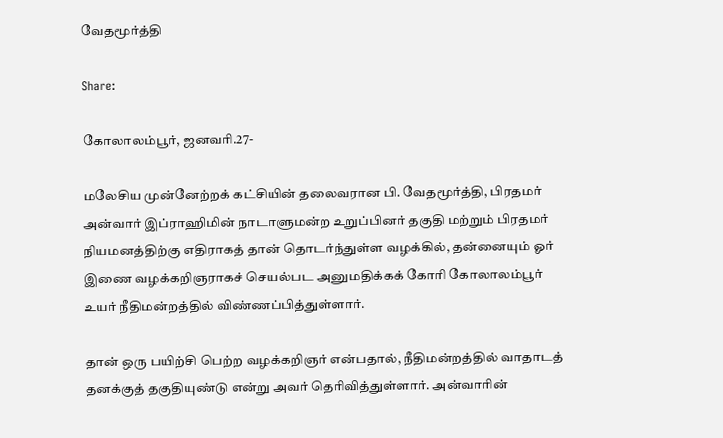வேதமூர்த்தி

Share:

கோலாலம்பூர், ஜனவரி.27-

மலேசிய முன்னேற்றக் கட்சியின் தலைவரான பி. வேதமூர்த்தி, பிரதமர் அன்வார் இப்ராஹிமின் நாடாளுமன்ற உறுப்பினர் தகுதி மற்றும் பிரதமர் நியமனத்திற்கு எதிராகத் தான் தொடர்ந்துள்ள வழக்கில், தன்னையும் ஓர் இணை வழக்கறிஞராகச் செயல்பட அனுமதிக்கக் கோரி கோலாலம்பூர் உயர் நீதிமன்றத்தில் விண்ணப்பித்துள்ளார்.

தான் ஒரு பயிற்சி பெற்ற வழக்கறிஞர் என்பதால், நீதிமன்றத்தில் வாதாடத் தனக்குத் தகுதியுண்டு என்று அவர் தெரிவித்துள்ளார். அன்வாரின்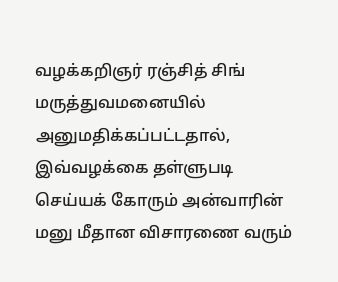வழக்கறிஞர் ரஞ்சித் சிங் மருத்துவமனையில் அனுமதிக்கப்பட்டதால், இவ்வழக்கை தள்ளுபடி செய்யக் கோரும் அன்வாரின் மனு மீதான விசாரணை வரும்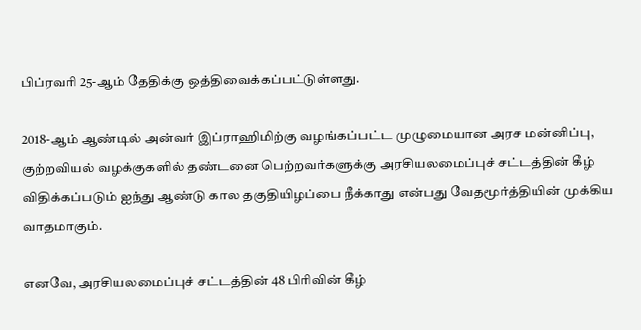பிப்ரவரி 25-ஆம் தேதிக்கு ஒத்திவைக்கப்பட்டுள்ளது.

2018-ஆம் ஆண்டில் அன்வர் இப்ராஹிமிற்கு வழங்கப்பட்ட முழுமையான அரச மன்னிப்பு, குற்றவியல் வழக்குகளில் தண்டனை பெற்றவர்களுக்கு அரசியலமைப்புச் சட்டத்தின் கீழ் விதிக்கப்படும் ஐந்து ஆண்டு கால தகுதியிழப்பை நீக்காது என்பது வேதமூர்த்தியின் முக்கிய வாதமாகும்.

எனவே, அரசியலமைப்புச் சட்டத்தின் 48 பிரிவின் கீழ்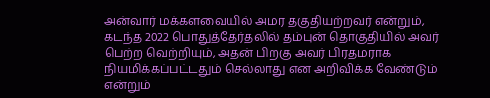அன்வார் மக்களவையில் அமர தகுதியற்றவர் என்றும், கடந்த 2022 பொதுத்தேர்தலில் தம்புன் தொகுதியில் அவர் பெற்ற வெற்றியும், அதன் பிறகு அவர் பிரதமராக நியமிக்கப்பட்டதும் செல்லாது என அறிவிக்க வேண்டும் என்றும்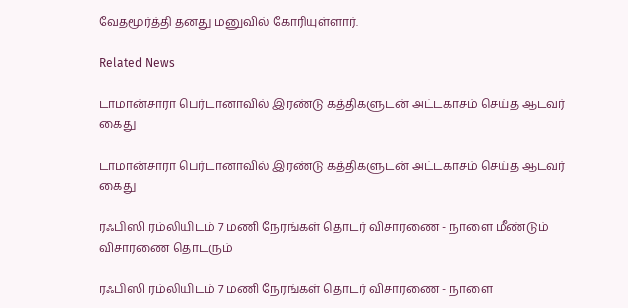வேதமூர்த்தி தனது மனுவில் கோரியுள்ளார்.

Related News

டாமான்சாரா பெர்டானாவில் இரண்டு கத்திகளுடன் அட்டகாசம் செய்த ஆடவர் கைது

டாமான்சாரா பெர்டானாவில் இரண்டு கத்திகளுடன் அட்டகாசம் செய்த ஆடவர் கைது

ரஃபிஸி ரம்லியிடம் 7 மணி நேரங்கள் தொடர் விசாரணை - நாளை மீண்டும் விசாரணை தொடரும்

ரஃபிஸி ரம்லியிடம் 7 மணி நேரங்கள் தொடர் விசாரணை - நாளை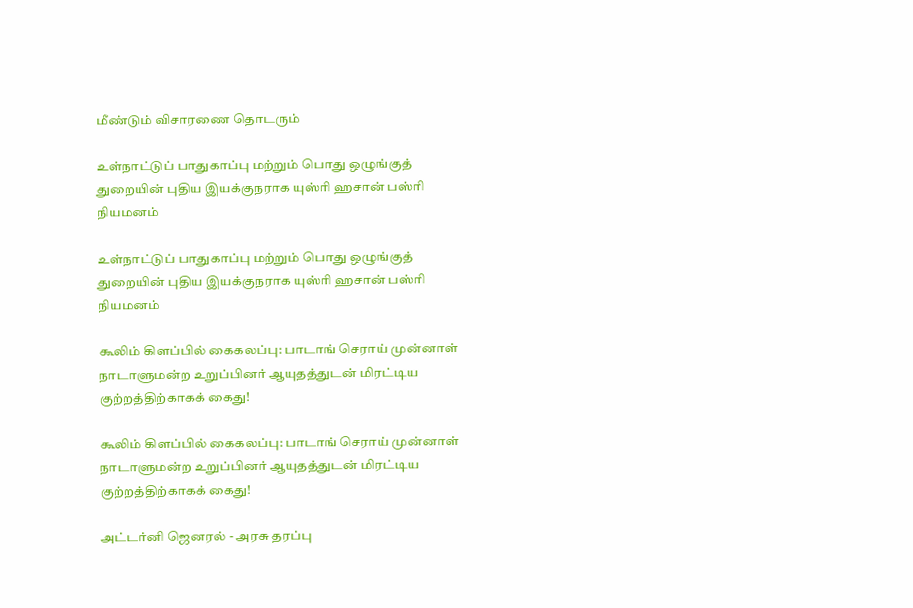மீண்டும் விசாரணை தொடரும்

உள்நாட்டுப் பாதுகாப்பு மற்றும் பொது ஒழுங்குத் துறையின் புதிய இயக்குநராக யுஸ்ரி ஹசான் பஸ்ரி நியமனம்

உள்நாட்டுப் பாதுகாப்பு மற்றும் பொது ஒழுங்குத் துறையின் புதிய இயக்குநராக யுஸ்ரி ஹசான் பஸ்ரி நியமனம்

கூலிம் கிளப்பில் கைகலப்பு: பாடாங் செராய் முன்னாள் நாடாளுமன்ற உறுப்பினர் ஆயுதத்துடன் மிரட்டிய குற்றத்திற்காகக் கைது!

கூலிம் கிளப்பில் கைகலப்பு: பாடாங் செராய் முன்னாள் நாடாளுமன்ற உறுப்பினர் ஆயுதத்துடன் மிரட்டிய குற்றத்திற்காகக் கைது!

அட்டர்னி ஜெனரல் - அரசு தரப்பு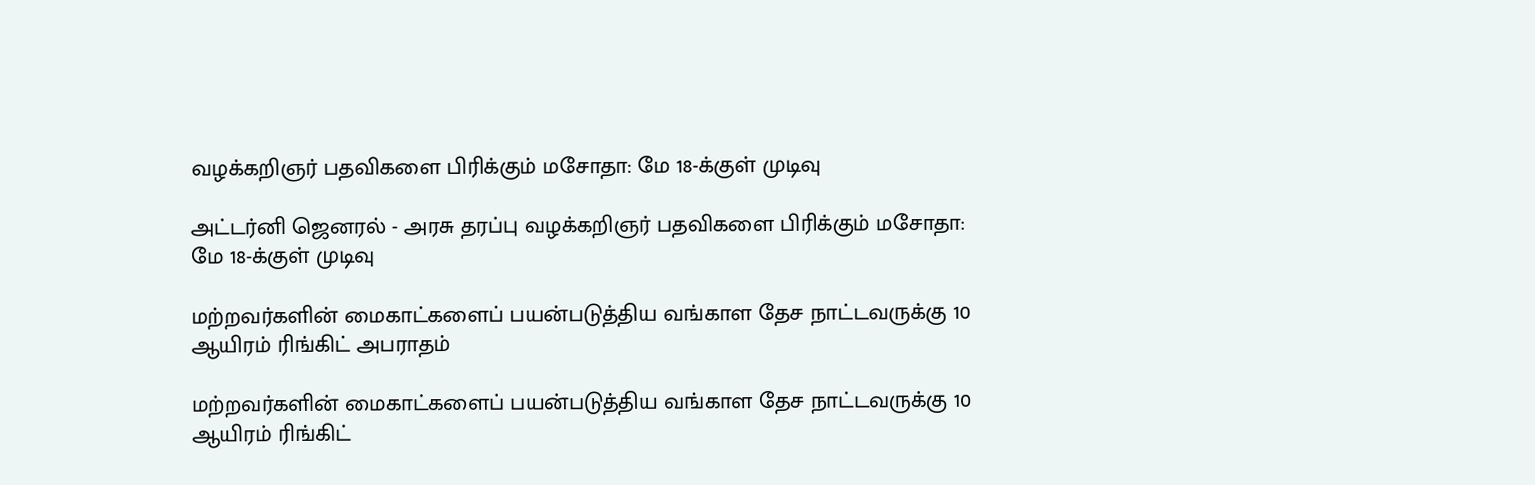வழக்கறிஞர் பதவிகளை பிரிக்கும் மசோதா: மே 18-க்குள் முடிவு

அட்டர்னி ஜெனரல் - அரசு தரப்பு வழக்கறிஞர் பதவிகளை பிரிக்கும் மசோதா: மே 18-க்குள் முடிவு

மற்றவர்களின் மைகாட்களைப் பயன்படுத்திய வங்காள தேச நாட்டவருக்கு 10 ஆயிரம் ரிங்கிட் அபராதம்

மற்றவர்களின் மைகாட்களைப் பயன்படுத்திய வங்காள தேச நாட்டவருக்கு 10 ஆயிரம் ரிங்கிட்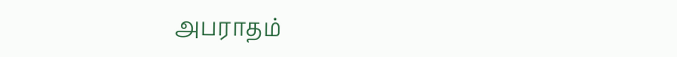அபராதம்